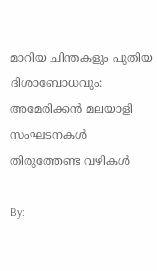മാറിയ ചിന്തകളും പുതിയ ദിശാബോധവും: അമേരിക്കന്‍ മലയാളി സംഘടനകള്‍ തിരുത്തേണ്ട വഴികള്‍

By: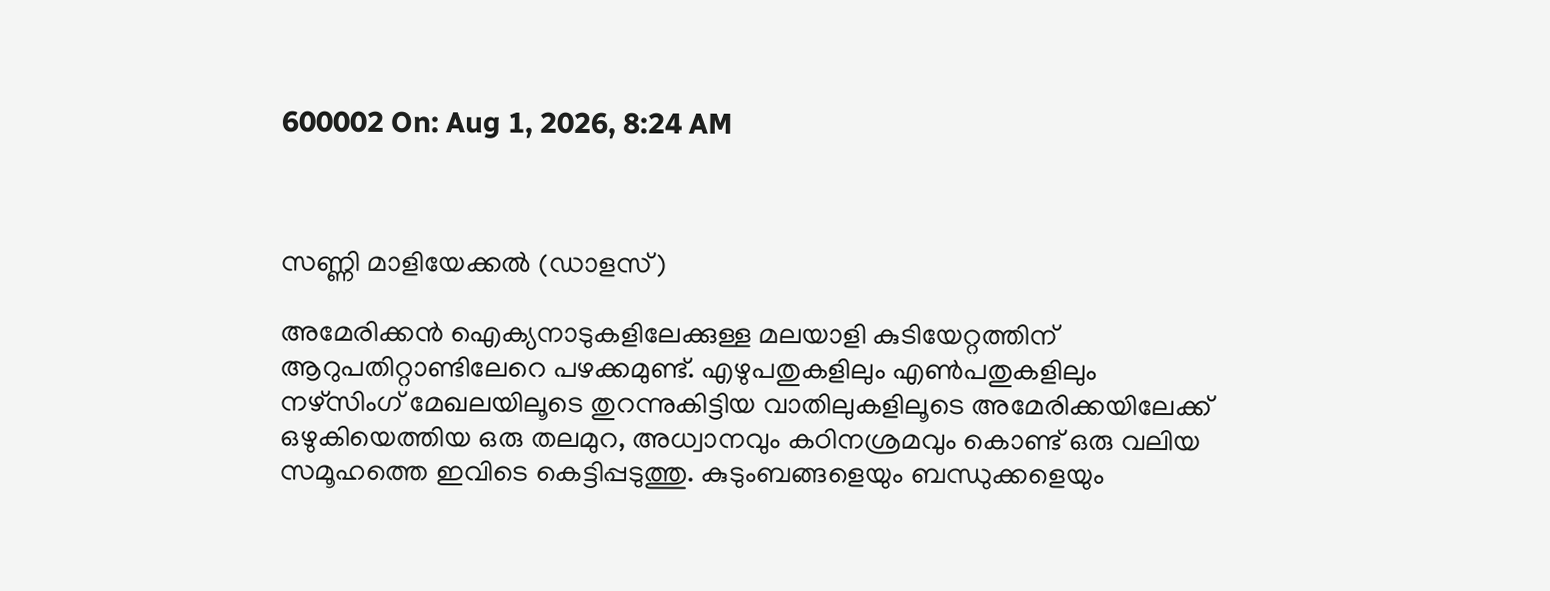600002 On: Aug 1, 2026, 8:24 AM



സണ്ണി മാളിയേക്കല്‍ (ഡാളസ്)

അമേരിക്കന്‍ ഐക്യനാടുകളിലേക്കുള്ള മലയാളി കുടിയേറ്റത്തിന് ആറുപതിറ്റാണ്ടിലേറെ പഴക്കമുണ്ട്. എഴുപതുകളിലും എണ്‍പതുകളിലും നഴ്‌സിംഗ് മേഖലയിലൂടെ തുറന്നുകിട്ടിയ വാതിലുകളിലൂടെ അമേരിക്കയിലേക്ക് ഒഴുകിയെത്തിയ ഒരു തലമുറ, അധ്വാനവും കഠിനശ്രമവും കൊണ്ട് ഒരു വലിയ സമൂഹത്തെ ഇവിടെ കെട്ടിപ്പടുത്തു. കുടുംബങ്ങളെയും ബന്ധുക്കളെയും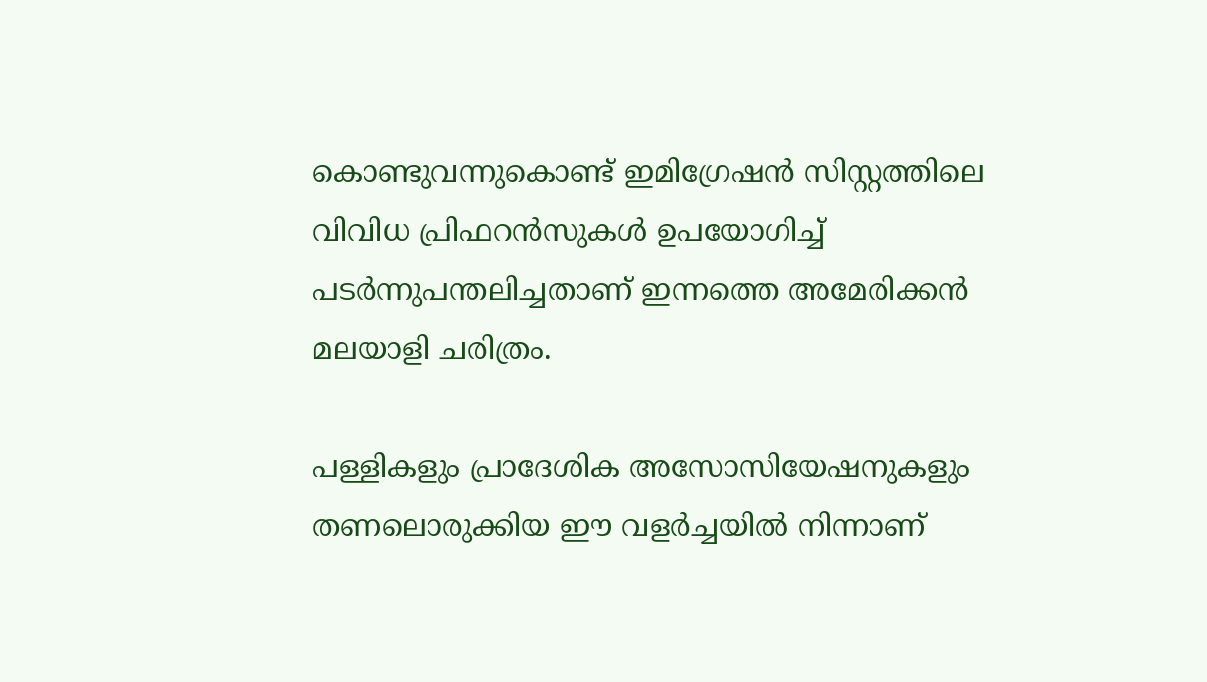കൊണ്ടുവന്നുകൊണ്ട് ഇമിഗ്രേഷന്‍ സിസ്റ്റത്തിലെ വിവിധ പ്രിഫറന്‍സുകള്‍ ഉപയോഗിച്ച് പടര്‍ന്നുപന്തലിച്ചതാണ് ഇന്നത്തെ അമേരിക്കന്‍ മലയാളി ചരിത്രം.

പള്ളികളും പ്രാദേശിക അസോസിയേഷനുകളും തണലൊരുക്കിയ ഈ വളര്‍ച്ചയില്‍ നിന്നാണ്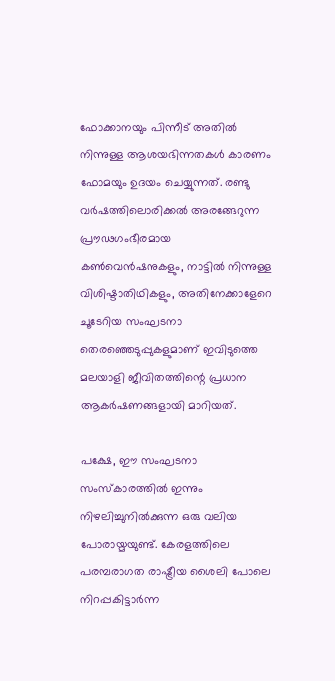ഫോക്കാനയും പിന്നീട് അതില്‍ നിന്നുള്ള ആശയഭിന്നതകള്‍ കാരണം ഫോമയും ഉദയം ചെയ്യുന്നത്. രണ്ടു വര്‍ഷത്തിലൊരിക്കല്‍ അരങ്ങേറുന്ന പ്രൗഢഗംഭീരമായ കണ്‍വെന്‍ഷനുകളും, നാട്ടില്‍ നിന്നുള്ള വിശിഷ്ടാതിഥികളും, അതിനേക്കാളേറെ ചൂടേറിയ സംഘടനാ തെരഞ്ഞെടുപ്പുകളുമാണ് ഇവിടുത്തെ മലയാളി ജീവിതത്തിന്റെ പ്രധാന ആകര്‍ഷണങ്ങളായി മാറിയത്.

പക്ഷേ, ഈ സംഘടനാ സംസ്‌കാരത്തില്‍ ഇന്നും നിഴലിച്ചുനില്‍ക്കുന്ന ഒരു വലിയ പോരായ്മയുണ്ട്. കേരളത്തിലെ പരമ്പരാഗത രാഷ്ട്രീയ ശൈലി പോലെ നിറപ്പകിട്ടാര്‍ന്ന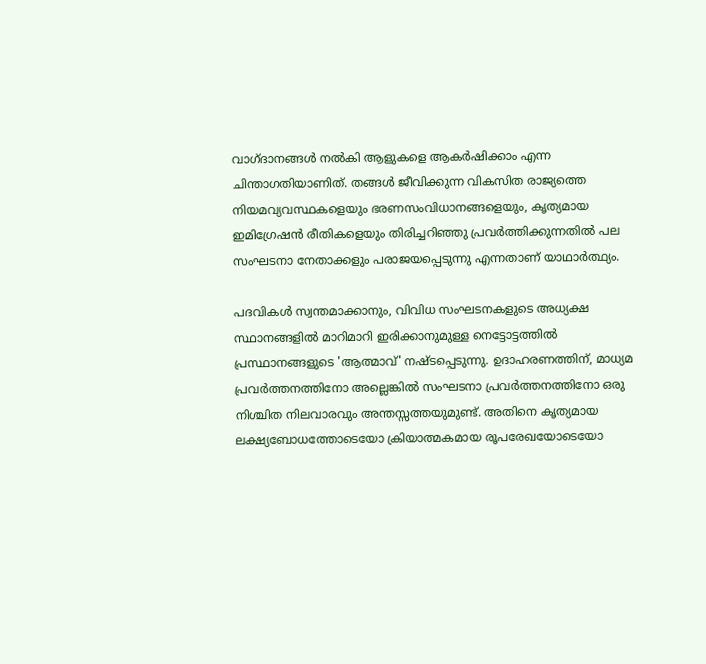വാഗ്ദാനങ്ങള്‍ നല്‍കി ആളുകളെ ആകര്‍ഷിക്കാം എന്ന ചിന്താഗതിയാണിത്. തങ്ങള്‍ ജീവിക്കുന്ന വികസിത രാജ്യത്തെ നിയമവ്യവസ്ഥകളെയും ഭരണസംവിധാനങ്ങളെയും, കൃത്യമായ ഇമിഗ്രേഷന്‍ രീതികളെയും തിരിച്ചറിഞ്ഞു പ്രവര്‍ത്തിക്കുന്നതില്‍ പല സംഘടനാ നേതാക്കളും പരാജയപ്പെടുന്നു എന്നതാണ് യാഥാര്‍ത്ഥ്യം.

പദവികള്‍ സ്വന്തമാക്കാനും, വിവിധ സംഘടനകളുടെ അധ്യക്ഷ സ്ഥാനങ്ങളില്‍ മാറിമാറി ഇരിക്കാനുമുള്ള നെട്ടോട്ടത്തില്‍ പ്രസ്ഥാനങ്ങളുടെ 'ആത്മാവ്' നഷ്ടപ്പെടുന്നു. ഉദാഹരണത്തിന്, മാധ്യമ പ്രവര്‍ത്തനത്തിനോ അല്ലെങ്കില്‍ സംഘടനാ പ്രവര്‍ത്തനത്തിനോ ഒരു നിശ്ചിത നിലവാരവും അന്തസ്സത്തയുമുണ്ട്. അതിനെ കൃത്യമായ ലക്ഷ്യബോധത്തോടെയോ ക്രിയാത്മകമായ രൂപരേഖയോടെയോ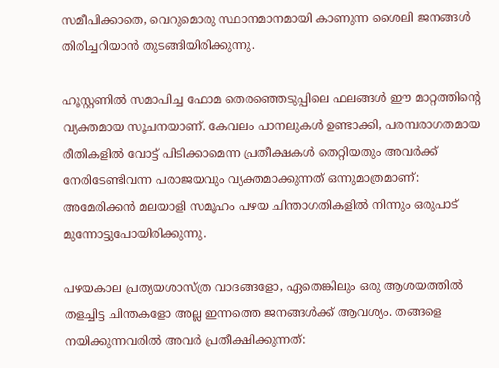സമീപിക്കാതെ, വെറുമൊരു സ്ഥാനമാനമായി കാണുന്ന ശൈലി ജനങ്ങള്‍ തിരിച്ചറിയാന്‍ തുടങ്ങിയിരിക്കുന്നു.

ഹൂസ്റ്റണില്‍ സമാപിച്ച ഫോമ തെരഞ്ഞെടുപ്പിലെ ഫലങ്ങള്‍ ഈ മാറ്റത്തിന്റെ വ്യക്തമായ സൂചനയാണ്. കേവലം പാനലുകള്‍ ഉണ്ടാക്കി, പരമ്പരാഗതമായ രീതികളില്‍ വോട്ട് പിടിക്കാമെന്ന പ്രതീക്ഷകള്‍ തെറ്റിയതും അവര്‍ക്ക് നേരിടേണ്ടിവന്ന പരാജയവും വ്യക്തമാക്കുന്നത് ഒന്നുമാത്രമാണ്: അമേരിക്കന്‍ മലയാളി സമൂഹം പഴയ ചിന്താഗതികളില്‍ നിന്നും ഒരുപാട് മുന്നോട്ടുപോയിരിക്കുന്നു.

പഴയകാല പ്രത്യയശാസ്ത്ര വാദങ്ങളോ, ഏതെങ്കിലും ഒരു ആശയത്തില്‍ തളച്ചിട്ട ചിന്തകളോ അല്ല ഇന്നത്തെ ജനങ്ങള്‍ക്ക് ആവശ്യം. തങ്ങളെ നയിക്കുന്നവരില്‍ അവര്‍ പ്രതീക്ഷിക്കുന്നത്: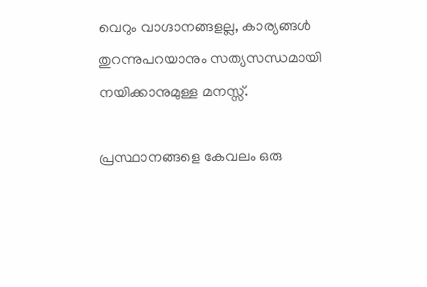വെറും വാഗ്ദാനങ്ങളല്ല, കാര്യങ്ങള്‍ തുറന്നുപറയാനും സത്യസന്ധമായി നയിക്കാനുമുള്ള മനസ്സ്.

പ്രസ്ഥാനങ്ങളെ കേവലം ഒരു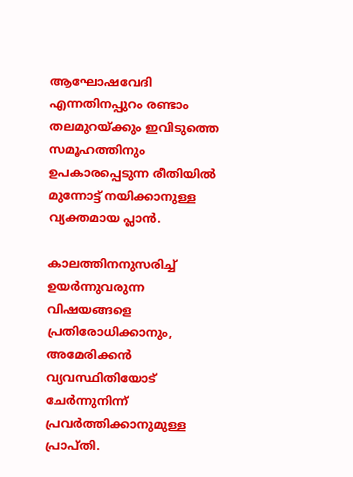ആഘോഷവേദി എന്നതിനപ്പുറം രണ്ടാം തലമുറയ്ക്കും ഇവിടുത്തെ സമൂഹത്തിനും ഉപകാരപ്പെടുന്ന രീതിയില്‍ മുന്നോട്ട് നയിക്കാനുള്ള വ്യക്തമായ പ്ലാന്‍.

കാലത്തിനനുസരിച്ച് ഉയര്‍ന്നുവരുന്ന വിഷയങ്ങളെ പ്രതിരോധിക്കാനും, അമേരിക്കന്‍ വ്യവസ്ഥിതിയോട് ചേര്‍ന്നുനിന്ന് പ്രവര്‍ത്തിക്കാനുമുള്ള പ്രാപ്തി.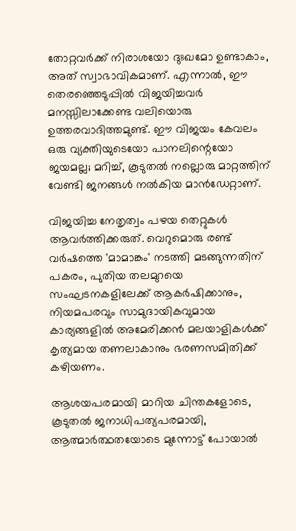തോറ്റവര്‍ക്ക് നിരാശയോ ദുഃഖമോ ഉണ്ടാകാം, അത് സ്വാഭാവികമാണ്. എന്നാല്‍, ഈ തെരഞ്ഞെടുപ്പില്‍ വിജയിച്ചവര്‍ മനസ്സിലാക്കേണ്ട വലിയൊരു ഉത്തരവാദിത്തമുണ്ട്. ഈ വിജയം കേവലം ഒരു വ്യക്തിയുടെയോ പാനലിന്റെയോ ജയമല്ല; മറിച്ച്, കൂടുതല്‍ നല്ലൊരു മാറ്റത്തിന് വേണ്ടി ജനങ്ങള്‍ നല്‍കിയ മാന്‍ഡേറ്റാണ്.

വിജയിച്ച നേതൃത്വം പഴയ തെറ്റുകള്‍ ആവര്‍ത്തിക്കരുത്. വെറുമൊരു രണ്ട് വര്‍ഷത്തെ 'മാമാങ്കം' നടത്തി മടങ്ങുന്നതിന് പകരം, പുതിയ തലമുറയെ സംഘടനകളിലേക്ക് ആകര്‍ഷിക്കാനും, നിയമപരവും സാമുദായികവുമായ കാര്യങ്ങളില്‍ അമേരിക്കന്‍ മലയാളികള്‍ക്ക് കൃത്യമായ തണലാകാനും ഭരണസമിതിക്ക് കഴിയണം.

ആശയപരമായി മാറിയ ചിന്തകളോടെ, കൂടുതല്‍ ജനാധിപത്യപരമായി, ആത്മാര്‍ത്ഥതയോടെ മുന്നോട്ട് പോയാല്‍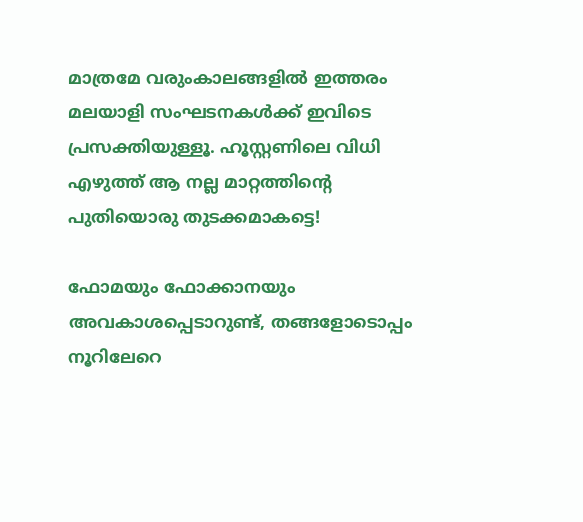മാത്രമേ വരുംകാലങ്ങളില്‍ ഇത്തരം മലയാളി സംഘടനകള്‍ക്ക് ഇവിടെ പ്രസക്തിയുള്ളൂ. ഹൂസ്റ്റണിലെ വിധി എഴുത്ത് ആ നല്ല മാറ്റത്തിന്റെ പുതിയൊരു തുടക്കമാകട്ടെ!

ഫോമയും ഫോക്കാനയും അവകാശപ്പെടാറുണ്ട്, തങ്ങളോടൊപ്പം നൂറിലേറെ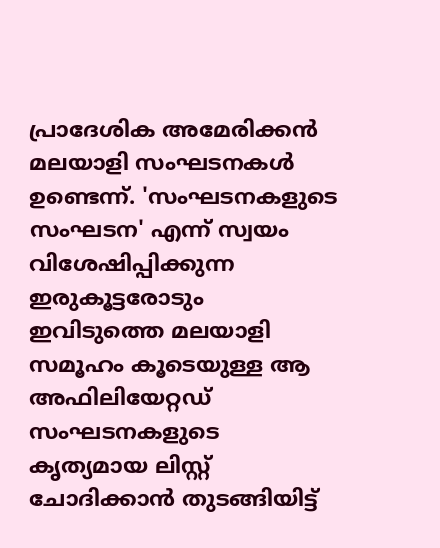പ്രാദേശിക അമേരിക്കന്‍ മലയാളി സംഘടനകള്‍ ഉണ്ടെന്ന്. 'സംഘടനകളുടെ സംഘടന' എന്ന് സ്വയം വിശേഷിപ്പിക്കുന്ന ഇരുകൂട്ടരോടും ഇവിടുത്തെ മലയാളി സമൂഹം കൂടെയുള്ള ആ അഫിലിയേറ്റഡ് സംഘടനകളുടെ കൃത്യമായ ലിസ്റ്റ് ചോദിക്കാന്‍ തുടങ്ങിയിട്ട്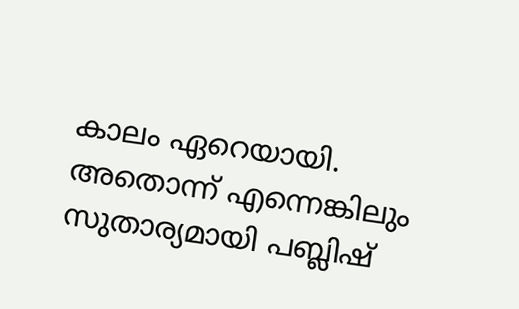കാലം ഏറെയായി. അതൊന്ന് എന്നെങ്കിലും സുതാര്യമായി പബ്ലിഷ്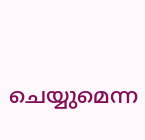ചെയ്യുമെന്ന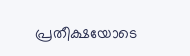പ്രതീക്ഷയോടെ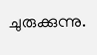ചുരുക്കുന്നു.